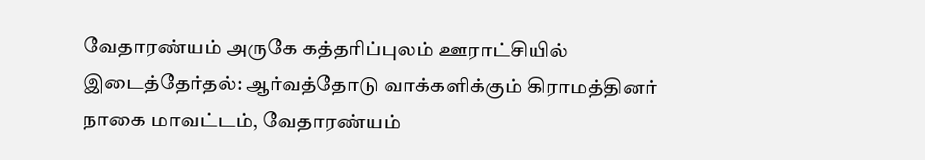வேதாரண்யம் அருகே கத்தரிப்புலம் ஊராட்சியில் இடைத்தேர்தல்: ஆர்வத்தோடு வாக்களிக்கும் கிராமத்தினர்
நாகை மாவட்டம், வேதாரண்யம்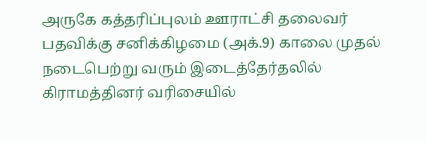அருகே கத்தரிப்புலம் ஊராட்சி தலைவர் பதவிக்கு சனிக்கிழமை (அக்.9) காலை முதல் நடைபெற்று வரும் இடைத்தேர்தலில் கிராமத்தினர் வரிசையில்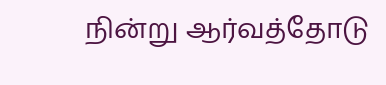நின்று ஆர்வத்தோடு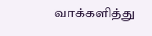வாக்களித்து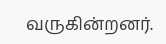வருகின்றனர்.